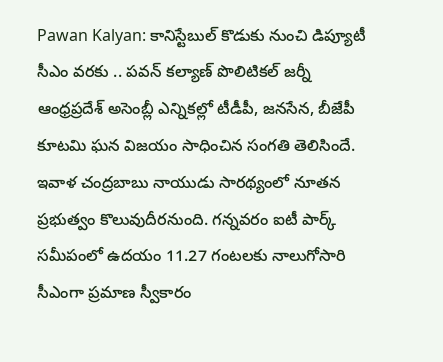Pawan Kalyan: కానిస్టేబుల్ కొడుకు నుంచి డిప్యూటీ సీఎం వరకు .. పవన్ కల్యాణ్ పొలిటికల్ జర్నీ
ఆంధ్రప్రదేశ్ అసెంబ్లీ ఎన్నికల్లో టీడీపీ, జనసేన, బీజేపీ కూటమి ఘన విజయం సాధించిన సంగతి తెలిసిందే. ఇవాళ చంద్రబాబు నాయుడు సారథ్యంలో నూతన ప్రభుత్వం కొలువుదీరనుంది. గన్నవరం ఐటీ పార్క్ సమీపంలో ఉదయం 11.27 గంటలకు నాలుగోసారి సీఎంగా ప్రమాణ స్వీకారం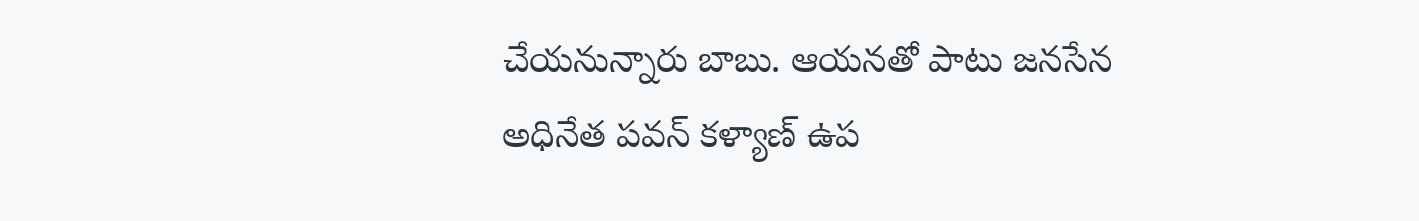చేయనున్నారు బాబు. ఆయనతో పాటు జనసేన అధినేత పవన్ కళ్యాణ్ ఉప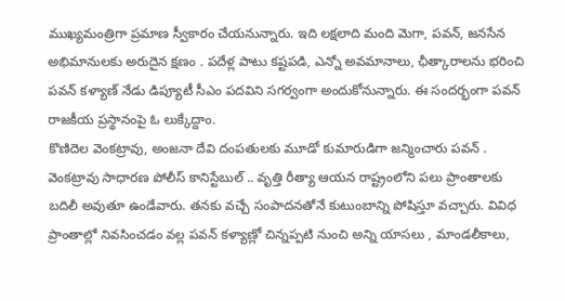ముఖ్యమంత్రిగా ప్రమాణ స్వీకారం చేయనున్నారు. ఇది లక్షలాది మంది మెగా, పవన్, జనసేన అభిమానులకు అరుదైన క్షణం . పదేళ్ల పాటు కష్టపడి, ఎన్నో అవమానాలు, ఛీత్కారాలను భరించి పవన్ కళ్యాణ్ నేడు డిప్యూటీ సీఎం పదవిని సగర్వంగా అందుకోనున్నారు. ఈ సందర్భంగా పవన్ రాజకీయ ప్రస్థానంపై ఓ లుక్కేద్దాం.
కొణిదెల వెంకట్రావు, అంజనా దేవి దంపతులకు మూడో కుమారుడిగా జన్మించారు పవన్ . వెంకట్రావు సాధారణ పోలీస్ కానిస్టేబుల్ .. వృత్తి రీత్యా ఆయన రాష్ట్రంలోని పలు ప్రాంతాలకు బదిలీ అవుతూ ఉండేవారు. తనకు వచ్చే సంపాదనతోనే కుటుంబాన్ని పోషిస్తూ వచ్చారు. వివిధ ప్రాంతాల్లో నివసించడం వల్ల పవన్ కళ్యాణ్లో చిన్నప్పటి నుంచి అన్ని యాసలు , మాండలీకాలు,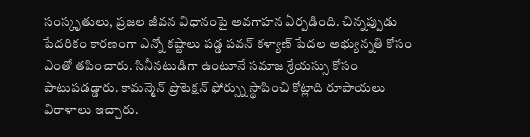సంస్కృతులు, ప్రజల జీవన విధానంపై అవగాహన ఏర్పడింది. చిన్నప్పుడు పేదరికం కారణంగా ఎన్నో కష్టాలు పడ్డ పవన్ కళ్యాణ్ పేదల అభ్యున్నతి కోసం ఎంతో తపించారు. సినీనటుడిగా ఉంటూనే సమాజ శ్రేయస్సు కోసం పాటుపడడ్డారు. కామన్మెన్ ప్రొటెక్షన్ ఫోర్స్ను స్థాపించి కోట్లాది రూపాయలు విరాళాలు ఇచ్చారు.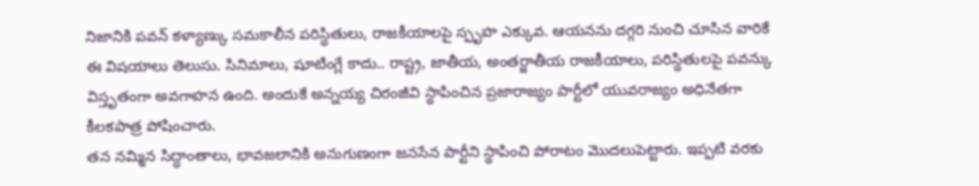నిజానికి పవన్ కళ్యాణ్కు సమకాలీన పరిస్ధితులు, రాజకీయాలపై స్పృహ ఎక్కువ. ఆయనను దగ్గరి నుంచి చూసిన వారికే ఈ విషయాలు తెలుసు. సినిమాలు, షూటింగ్లే కాదు.. రాష్ట్ర, జాతీయ, అంతర్జాతీయ రాజకీయాలు, పరిస్ధితులపై పవన్కు విస్తృతంగా అవగాహన ఉంది. అందుకే అన్నయ్య చిరంజీవి స్థాపించిన ప్రజారాజ్యం పార్టీలో యువరాజ్యం అధినేతగా కీలకపాత్ర పోషించారు.
తన నమ్మిన సిద్ధాంతాలు, భావజలానికి అనుగుణంగా జనసేన పార్టీని స్థాపించి పోరాటం మొదలుపెట్టారు. ఇప్పటి వరకు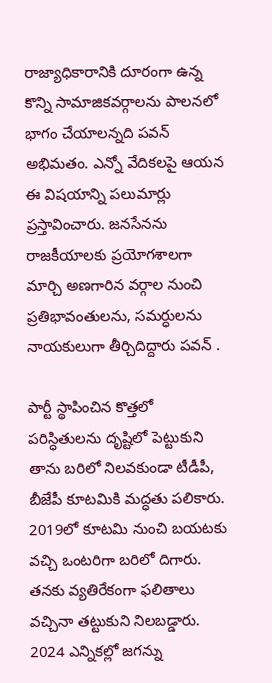రాజ్యాధికారానికి దూరంగా ఉన్న కొన్ని సామాజికవర్గాలను పాలనలో భాగం చేయాలన్నది పవన్ అభిమతం. ఎన్నో వేదికలపై ఆయన ఈ విషయాన్ని పలుమార్లు ప్రస్తావించారు. జనసేనను రాజకీయాలకు ప్రయోగశాలగా మార్చి అణగారిన వర్గాల నుంచి ప్రతిభావంతులను, సమర్ధులను నాయకులుగా తీర్చిదిద్దారు పవన్ .

పార్టీ స్థాపించిన కొత్తలో పరిస్ధితులను దృష్టిలో పెట్టుకుని తాను బరిలో నిలవకుండా టీడీపీ, బీజేపీ కూటమికి మద్ధతు పలికారు. 2019లో కూటమి నుంచి బయటకు వచ్చి ఒంటరిగా బరిలో దిగారు. తనకు వ్యతిరేకంగా ఫలితాలు వచ్చినా తట్టుకుని నిలబడ్డారు. 2024 ఎన్నికల్లో జగన్ను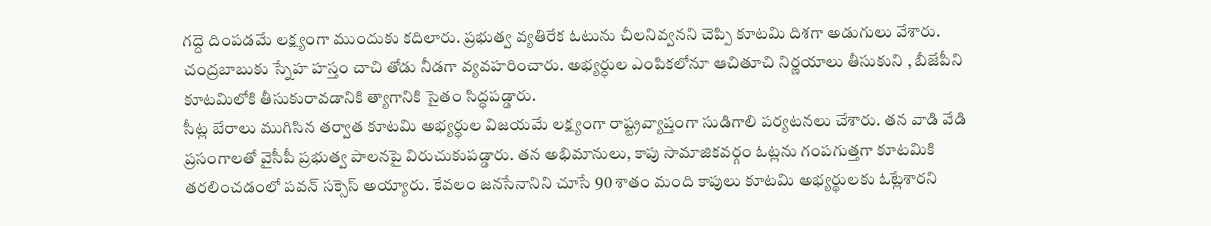గద్దె దింపడమే లక్ష్యంగా ముందుకు కదిలారు. ప్రభుత్వ వ్యతిరేక ఓటును చీలనివ్వనని చెప్పి కూటమి దిశగా అడుగులు వేశారు. చంద్రబాబుకు స్నేహ హస్తం చాచి తోడు నీడగా వ్యవహరించారు. అభ్యర్ధుల ఎంపికలోనూ ఆచితూచి నిర్ణయాలు తీసుకుని , బీజేపీని కూటమిలోకి తీసుకురావడానికి త్యాగానికి సైతం సిద్ధపడ్డారు.
సీట్ల బేరాలు ముగిసిన తర్వాత కూటమి అభ్యర్ధుల విజయమే లక్ష్యంగా రాష్ట్రవ్యాప్తంగా సుడిగాలి పర్యటనలు చేశారు. తన వాడి వేడి ప్రసంగాలతో వైసీపీ ప్రభుత్వ పాలనపై విరుచుకుపడ్డారు. తన అభిమానులు, కాపు సామాజికవర్గం ఓట్లను గంపగుత్తగా కూటమికి తరలించడంలో పవన్ సక్సెస్ అయ్యారు. కేవలం జనసేనానిని చూసే 90 శాతం మంది కాపులు కూటమి అభ్యర్థులకు ఓట్లేశారని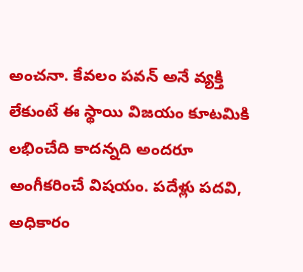అంచనా. కేవలం పవన్ అనే వ్యక్తి లేకుంటే ఈ స్థాయి విజయం కూటమికి లభించేది కాదన్నది అందరూ అంగీకరించే విషయం. పదేళ్లు పదవి, అధికారం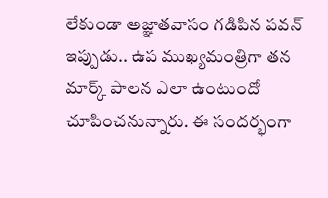లేకుండా అజ్ఞాతవాసం గడిపిన పవన్ ఇప్పుడు.. ఉప ముఖ్యమంత్రిగా తన మార్క్ పాలన ఎలా ఉంటుందో చూపించనున్నారు. ఈ సందర్భంగా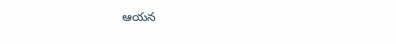ఆయన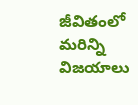జీవితంలో మరిన్ని విజయాలు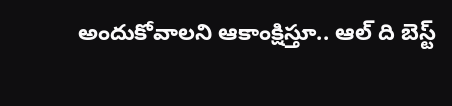అందుకోవాలని ఆకాంక్షిస్తూ.. ఆల్ ది బెస్ట్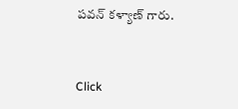పవన్ కళ్యాణ్ గారు.


Click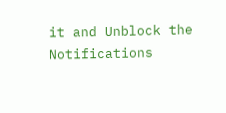it and Unblock the Notifications